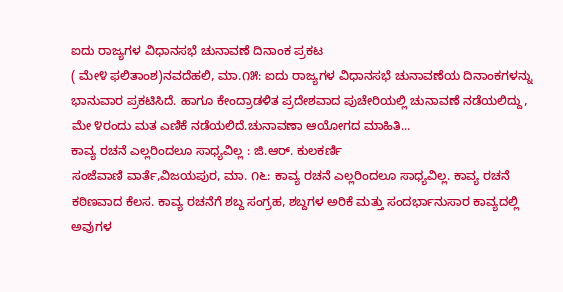ಐದು ರಾಜ್ಯಗಳ ವಿಧಾನಸಭೆ ಚುನಾವಣೆ ದಿನಾಂಕ ಪ್ರಕಟ
( ಮೇ೪ ಫಲಿತಾಂಶ)ನವದೆಹಲಿ, ಮಾ.೧೫: ಐದು ರಾಜ್ಯಗಳ ವಿಧಾನಸಭೆ ಚುನಾವಣೆಯ ದಿನಾಂಕಗಳನ್ನು ಭಾನುವಾರ ಪ್ರಕಟಿಸಿದೆ. ಹಾಗೂ ಕೇಂದ್ರಾಡಳಿತ ಪ್ರದೇಶವಾದ ಪುಚೇರಿಯಲ್ಲಿ ಚುನಾವಣೆ ನಡೆಯಲಿದ್ದು, ಮೇ ೪ರಂದು ಮತ ಎಣಿಕೆ ನಡೆಯಲಿದೆ.ಚುನಾವಣಾ ಆಯೋಗದ ಮಾಹಿತಿ...
ಕಾವ್ಯ ರಚನೆ ಎಲ್ಲರಿಂದಲೂ ಸಾಧ್ಯವಿಲ್ಲ : ಜಿ.ಆರ್. ಕುಲಕರ್ಣಿ
ಸಂಜೆವಾಣಿ ವಾರ್ತೆ,ವಿಜಯಪುರ, ಮಾ. ೧೬: ಕಾವ್ಯ ರಚನೆ ಎಲ್ಲರಿಂದಲೂ ಸಾಧ್ಯವಿಲ್ಲ. ಕಾವ್ಯ ರಚನೆ ಕಠಿಣವಾದ ಕೆಲಸ. ಕಾವ್ಯ ರಚನೆಗೆ ಶಬ್ದ ಸಂಗ್ರಹ, ಶಬ್ದಗಳ ಅರಿಕೆ ಮತ್ತು ಸಂದರ್ಭಾನುಸಾರ ಕಾವ್ಯದಲ್ಲಿ ಅವುಗಳ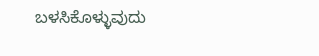ಬಳಸಿಕೊಳ್ಳುವುದು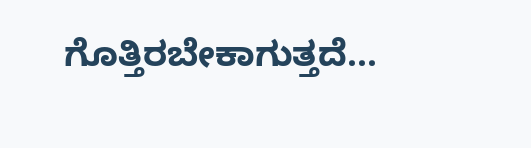ಗೊತ್ತಿರಬೇಕಾಗುತ್ತದೆ...